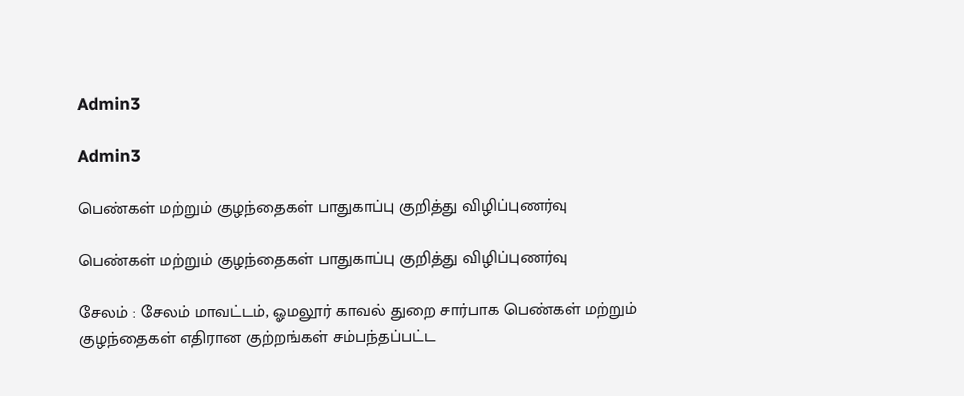Admin3

Admin3

பெண்கள் மற்றும் குழந்தைகள் பாதுகாப்பு குறித்து விழிப்புணர்வு

பெண்கள் மற்றும் குழந்தைகள் பாதுகாப்பு குறித்து விழிப்புணர்வு

சேலம் : சேலம் மாவட்டம், ஓமலூர் காவல் துறை சார்பாக பெண்கள் மற்றும் குழந்தைகள் எதிரான குற்றங்கள் சம்பந்தப்பட்ட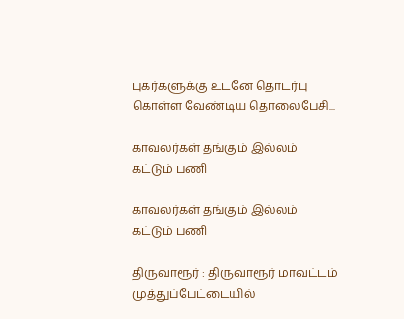புகர்களுக்கு உடனே தொடர்பு கொள்ள வேண்டிய தொலைபேசி...

காவலர்கள் தங்கும் இல்லம் கட்டும் பணி

காவலர்கள் தங்கும் இல்லம் கட்டும் பணி

திருவாரூர் : திருவாரூர் மாவட்டம் முத்துப்பேட்டையில்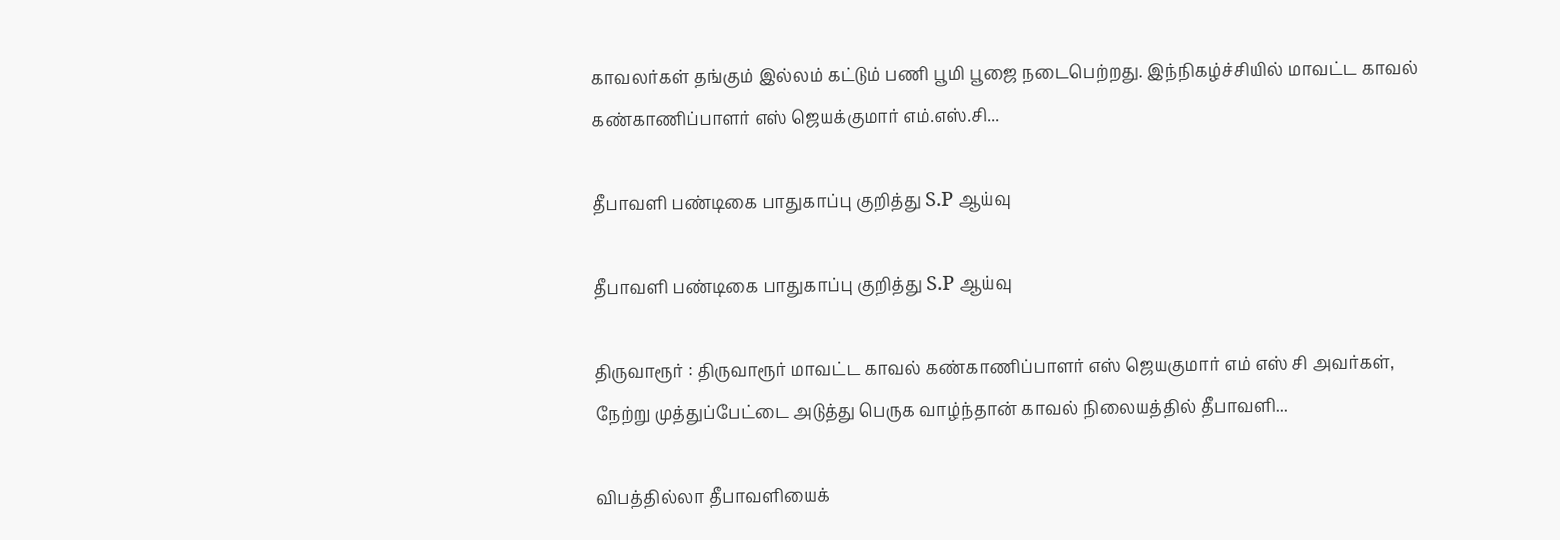காவலர்கள் தங்கும் இல்லம் கட்டும் பணி பூமி பூஜை நடைபெற்றது. இந்நிகழ்ச்சியில் மாவட்ட காவல் கண்காணிப்பாளர் எஸ் ஜெயக்குமார் எம்.எஸ்.சி...

தீபாவளி பண்டிகை பாதுகாப்பு குறித்து S.P ஆய்வு

தீபாவளி பண்டிகை பாதுகாப்பு குறித்து S.P ஆய்வு

திருவாரூர் : திருவாரூர் மாவட்ட காவல் கண்காணிப்பாளர் எஸ் ஜெயகுமார் எம் எஸ் சி அவர்கள், நேற்று முத்துப்பேட்டை அடுத்து பெருக வாழ்ந்தான் காவல் நிலையத்தில் தீபாவளி...

விபத்தில்லா தீபாவளியைக்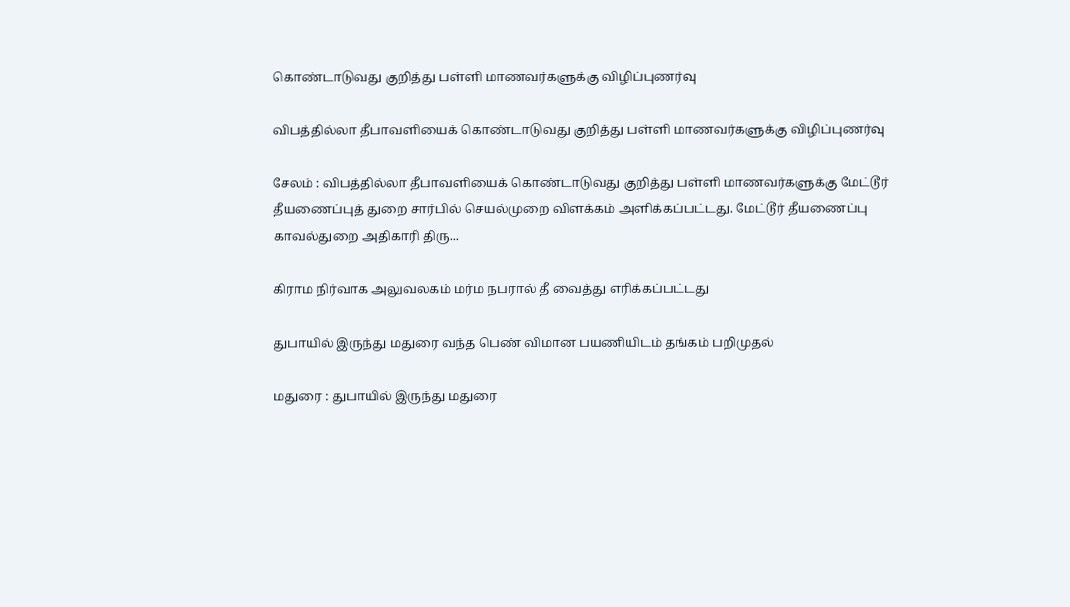கொண்டாடுவது குறித்து பள்ளி மாணவர்களுக்கு விழிப்புணர்வு

விபத்தில்லா தீபாவளியைக் கொண்டாடுவது குறித்து பள்ளி மாணவர்களுக்கு விழிப்புணர்வு

சேலம் : விபத்தில்லா தீபாவளியைக் கொண்டாடுவது குறித்து பள்ளி மாணவர்களுக்கு மேட்டூர் தீயணைப்புத் துறை சார்பில் செயல்முறை விளக்கம் அளிக்கப்பட்டது. மேட்டூர் தீயணைப்பு காவல்துறை அதிகாரி திரு...

கிராம நிர்வாக அலுவலகம் மர்ம நபரால் தீ வைத்து எரிக்கப்பட்டது

துபாயில் இருந்து மதுரை வந்த பெண் விமான பயணியிடம் தங்கம் பறிமுதல்

மதுரை : துபாயில் இருந்து மதுரை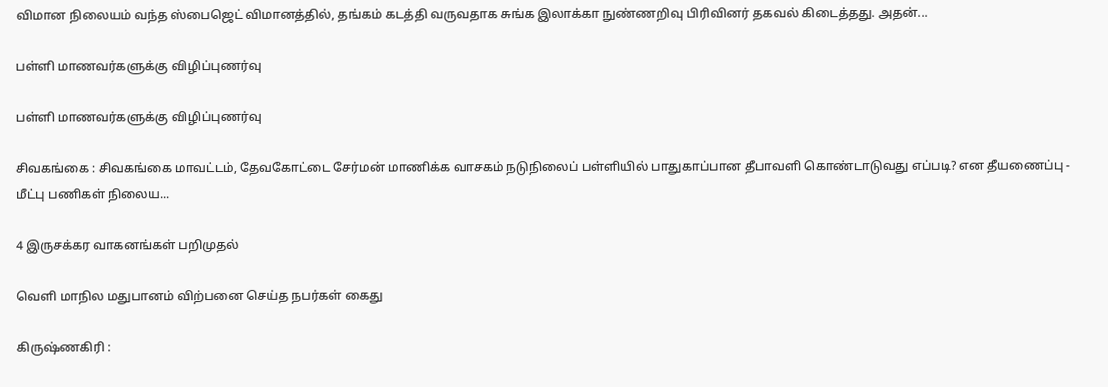விமான நிலையம் வந்த ஸ்பைஜெட் விமானத்தில், தங்கம் கடத்தி வருவதாக சுங்க இலாக்கா நுண்ணறிவு பிரிவினர் தகவல் கிடைத்தது. அதன்...

பள்ளி மாணவர்களுக்கு விழிப்புணர்வு

பள்ளி மாணவர்களுக்கு விழிப்புணர்வு

சிவகங்கை : சிவகங்கை மாவட்டம், தேவகோட்டை சேர்மன் மாணிக்க வாசகம் நடுநிலைப் பள்ளியில் பாதுகாப்பான தீபாவளி கொண்டாடுவது எப்படி? என தீயணைப்பு - மீட்பு பணிகள் நிலைய...

4 இருசக்கர வாகனங்கள் பறிமுதல்

வெளி மாநில மதுபானம் விற்பனை செய்த நபர்கள் கைது

கிருஷ்ணகிரி :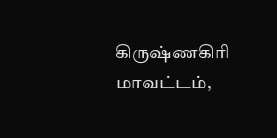கிருஷ்ணகிரி மாவட்டம்,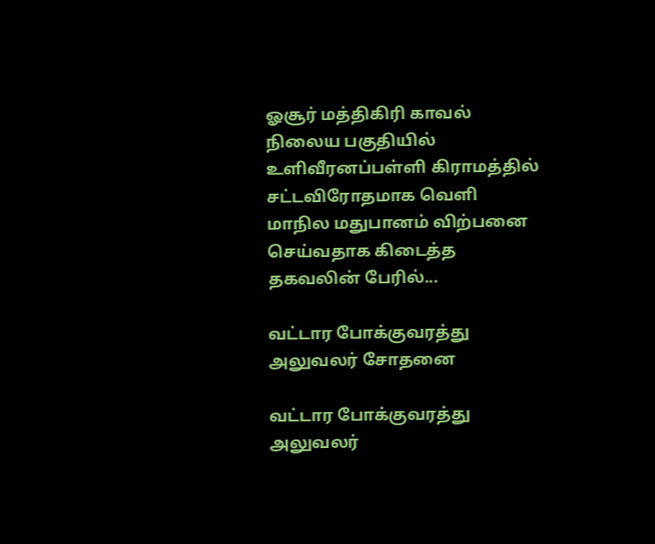ஓசூர் மத்திகிரி காவல் நிலைய பகுதியில் உளிவீரனப்பள்ளி கிராமத்தில் சட்டவிரோதமாக வெளி மாநில மதுபானம் விற்பனை செய்வதாக கிடைத்த தகவலின் பேரில்...

வட்டார போக்குவரத்து அலுவலர் சோதனை

வட்டார போக்குவரத்து அலுவலர்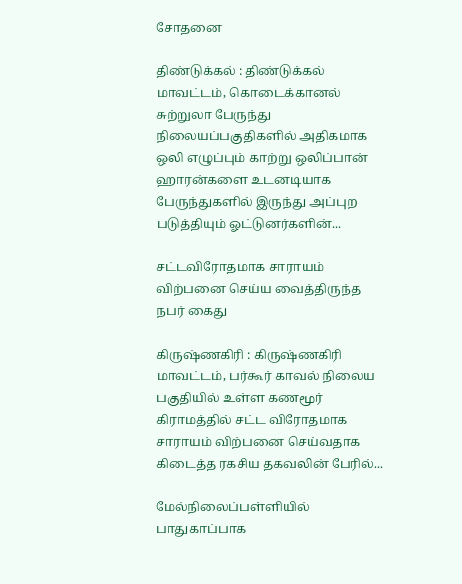சோதனை

திண்டுக்கல் : திண்டுக்கல் மாவட்டம், கொடைக்கானல் சுற்றுலா பேருந்து நிலையப்பகுதிகளில் அதிகமாக ஒலி எழுப்பும் காற்று ஒலிப்பான் ஹாரன்களை உடனடியாக பேருந்துகளில் இருந்து அப்புற படுத்தியும் ஓட்டுனர்களின்...

சட்டவிரோதமாக சாராயம் விற்பனை செய்ய வைத்திருந்த நபர் கைது

கிருஷ்ணகிரி : கிருஷ்ணகிரி மாவட்டம், பர்கூர் காவல் நிலைய பகுதியில் உள்ள கணமூர் கிராமத்தில் சட்ட விரோதமாக சாராயம் விற்பனை செய்வதாக கிடைத்த ரகசிய தகவலின் பேரில்...

மேல்நிலைப்பள்ளியில் பாதுகாப்பாக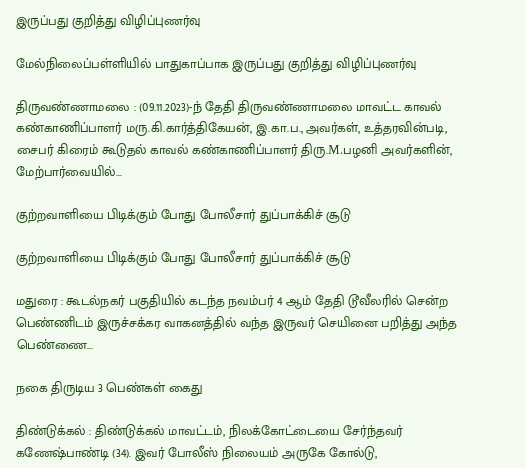இருப்பது குறித்து விழிப்புணர்வு

மேல்நிலைப்பள்ளியில் பாதுகாப்பாக இருப்பது குறித்து விழிப்புணர்வு

திருவண்ணாமலை : (09.11.2023)-ந் தேதி திருவண்ணாமலை மாவட்ட காவல் கண்காணிப்பாளர் மரு.கி.கார்த்திகேயன், இ.கா.ப., அவர்கள், உத்தரவின்படி, சைபர் கிரைம் கூடுதல் காவல் கண்காணிப்பாளர் திரு.M.பழனி அவர்களின், மேற்பார்வையில்...

குற்றவாளியை பிடிக்கும் போது போலீசார் துப்பாக்கிச் சூடு

குற்றவாளியை பிடிக்கும் போது போலீசார் துப்பாக்கிச் சூடு

மதுரை : கூடல்நகர் பகுதியில் கடந்த நவம்பர் 4 ஆம் தேதி டூவீலரில் சென்ற பெண்ணிடம் இருச்சக்கர வாகனத்தில் வந்த இருவர் செயினை பறித்து அந்த பெண்ணை...

நகை திருடிய 3 பெண்கள் கைது

திண்டுக்கல் : திண்டுக்கல் மாவட்டம், நிலக்கோட்டையை சேர்ந்தவர் கணேஷ்பாண்டி (34). இவர் போலீஸ் நிலையம் அருகே கோல்டு,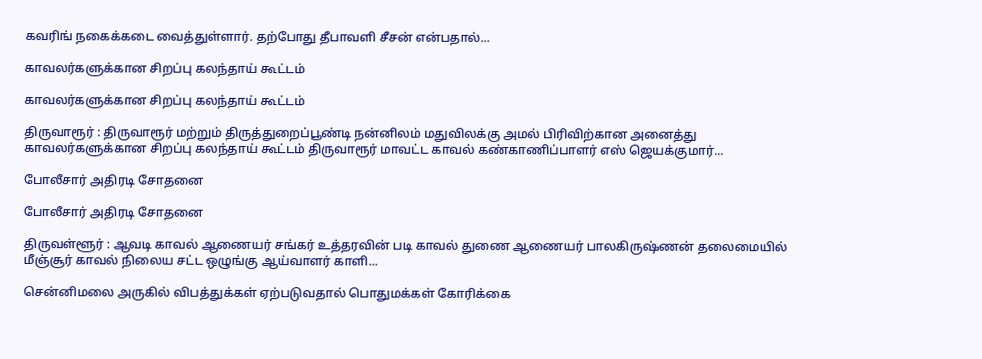கவரிங் நகைக்கடை வைத்துள்ளார். தற்போது தீபாவளி சீசன் என்பதால்...

காவலர்களுக்கான சிறப்பு கலந்தாய் கூட்டம்

காவலர்களுக்கான சிறப்பு கலந்தாய் கூட்டம்

திருவாரூர் : திருவாரூர் மற்றும் திருத்துறைப்பூண்டி நன்னிலம் மதுவிலக்கு அமல் பிரிவிற்கான அனைத்து காவலர்களுக்கான சிறப்பு கலந்தாய் கூட்டம் திருவாரூர் மாவட்ட காவல் கண்காணிப்பாளர் எஸ் ஜெயக்குமார்...

போலீசார் அதிரடி சோதனை

போலீசார் அதிரடி சோதனை

திருவள்ளூர் : ஆவடி காவல் ஆணையர் சங்கர் உத்தரவின் படி காவல் துணை ஆணையர் பாலகிருஷ்ணன் தலைமையில் மீஞ்சூர் காவல் நிலைய சட்ட ஒழுங்கு ஆய்வாளர் காளி...

சென்னிமலை அருகில் விபத்துக்கள் ஏற்படுவதால் பொதுமக்கள் கோரிக்கை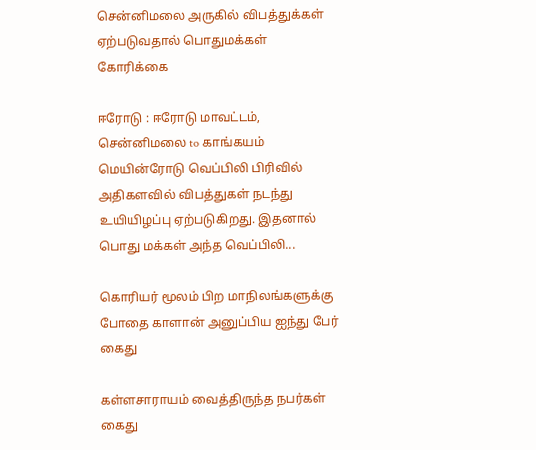சென்னிமலை அருகில் விபத்துக்கள் ஏற்படுவதால் பொதுமக்கள் கோரிக்கை

ஈரோடு : ஈரோடு மாவட்டம், சென்னிமலை to காங்கயம் மெயின்ரோடு வெப்பிலி பிரிவில் அதிகளவில் விபத்துகள் நடந்து உயியிழப்பு ஏற்படுகிறது. இதனால் பொது மக்கள் அந்த வெப்பிலி...

கொரியர் மூலம் பிற மாநிலங்களுக்கு போதை காளான் அனுப்பிய ஐந்து பேர் கைது

கள்ளசாராயம் வைத்திருந்த நபர்கள் கைது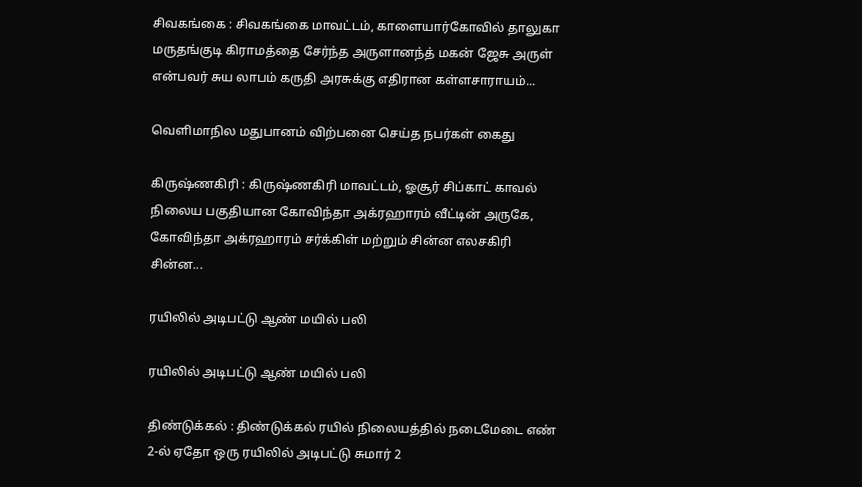சிவகங்கை : சிவகங்கை மாவட்டம், காளையார்கோவில் தாலுகா மருதங்குடி கிராமத்தை சேர்ந்த அருளானந்த் மகன் ஜேசு அருள் என்பவர் சுய லாபம் கருதி அரசுக்கு எதிரான கள்ளசாராயம்...

வெளிமாநில மதுபானம் விற்பனை செய்த நபர்கள் கைது

கிருஷ்ணகிரி : கிருஷ்ணகிரி மாவட்டம், ஓசூர் சிப்காட் காவல் நிலைய பகுதியான கோவிந்தா அக்ரஹாரம் வீட்டின் அருகே, கோவிந்தா அக்ரஹாரம் சர்க்கிள் மற்றும் சின்ன எலசகிரி சின்ன...

ரயிலில் அடிபட்டு ஆண் மயில் பலி

ரயிலில் அடிபட்டு ஆண் மயில் பலி

திண்டுக்கல் : திண்டுக்கல் ரயில் நிலையத்தில் நடைமேடை எண் 2-ல் ஏதோ ஒரு ரயிலில் அடிபட்டு சுமார் 2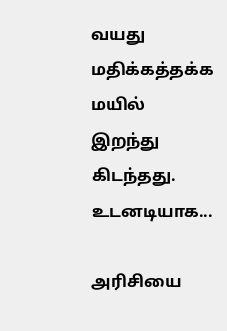வயது மதிக்கத்தக்க மயில் இறந்து கிடந்தது. உடனடியாக...

அரிசியை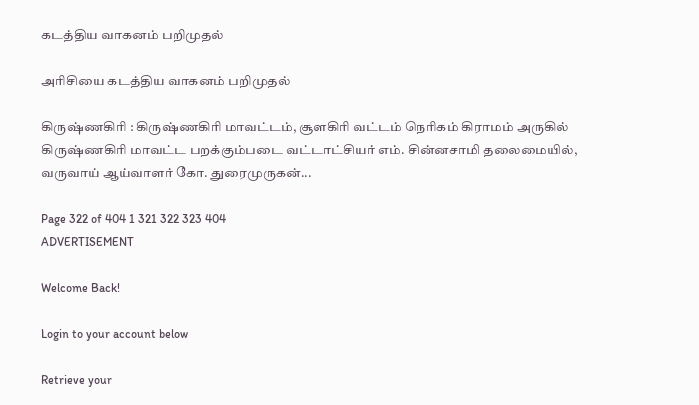கடத்திய வாகனம் பறிமுதல்

அரிசியை கடத்திய வாகனம் பறிமுதல்

கிருஷ்ணகிரி : கிருஷ்ணகிரி மாவட்டம், சூளகிரி வட்டம் நெரிகம் கிராமம் அருகில் கிருஷ்ணகிரி மாவட்ட பறக்கும்படை வட்டாட்சியர் எம். சின்னசாமி தலைமையில், வருவாய் ஆய்வாளர் கோ. துரைமுருகன்...

Page 322 of 404 1 321 322 323 404
ADVERTISEMENT

Welcome Back!

Login to your account below

Retrieve your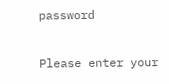password

Please enter your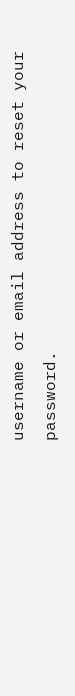username or email address to reset your password.